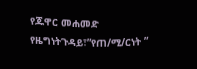የጁዋር መሐመድ የዜግነትጉዳይ፣”የጠ/ሚ/ርነት ”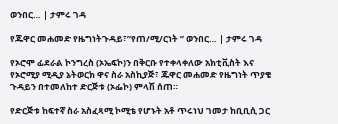ወንበር… | ታምሩ ገዳ

የጁዋር መሐመድ የዜግነትጉዳይ፣”የጠ/ሚ/ርነት ” ወንበር… | ታምሩ ገዳ

የኦሮሞ ፊደራል ኮንግረስ (ኦኤፍኮ)ን በቅርቡ የተቀላቀለው አክቲቪስት እና የኦሮሚያ ሚዲያ ኔትወርክ ዋና ስራ አስኪያጅ፣ ጁዋር መሐመድ የዜግነት ጥያቄ ጉዳይን በተመለከተ ድርጅቱ (ኦፌኮ) ምላሽ ሰጠ።

የድርጅቱ ከፍተኛ ስራ አስፈጻሚ ኮሚቴ የሆኑት አቶ ጥሩነህ ገመታ ከቢቢሲ ጋር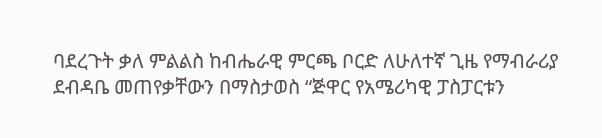ባደረጉት ቃለ ምልልስ ከብሔራዊ ምርጫ ቦርድ ለሁለተኛ ጊዜ የማብራሪያ ደብዳቤ መጠየቃቸውን በማስታወስ “ጅዋር የአሜሪካዊ ፓስፓርቱን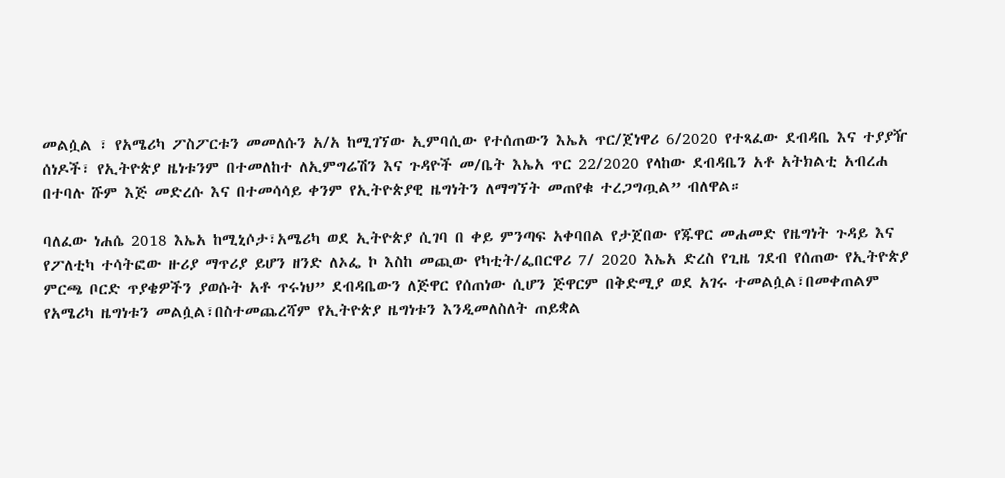መልሷል ፣ የአሜሪካ ፖስፖርቱን መመለሱን አ/አ ከሚገኘው ኢምባሲው የተሰጠውን እኤአ ጥር/ጀነዋሪ 6/2020 የተጻፈው ደብዳቤ እና ተያያዥ ሰነዶች፣ የኢትዮጵያ ዜነቱንም በተመለከተ ለኢምግሬሽን እና ጉዳዮች መ/ቤት እኤአ ጥር 22/2020 የላከው ደብዳቤን አቶ አትክልቲ አብረሐ በተባሉ ሹም እጅ መድረሱ እና በተመሳሳይ ቀንም የኢትዮጵያዊ ዜግነትን ለማግኘት መጠየቁ ተረጋግጧል” ብለዋል።

ባለፈው ነሐሴ 2018 እኤአ ከሚኒሶታ፣አሜሪካ ወደ ኢትዮጵያ ሲገባ በ ቀይ ምንጣፍ አቀባበል የታጀበው የጁዋር መሐመድ የዜግነት ጉዳይ እና የፖለቲካ ተሳትፎው ዙሪያ ማጥሪያ ይሆን ዘንድ ለኦፌ ኮ እስከ መጪው የካቲት/ፌበርዋሪ 7/ 2020 እኤአ ድረስ የጊዜ ገደብ የሰጠው የኢትዮጵያ ምርጫ ቦርድ ጥያቄዎችን ያወሱት አቶ ጥሩነህ” ደብዳቤውን ለጅዋር የሰጠነው ሲሆን ጅዋርም በቅድሚያ ወደ አገሩ ተመልሷል፣በመቀጠልም የአሜሪካ ዜግነቱን መልሷል፣በስተመጨረሻም የኢትዮጵያ ዜግነቱን እንዲመለስለት ጠይቋል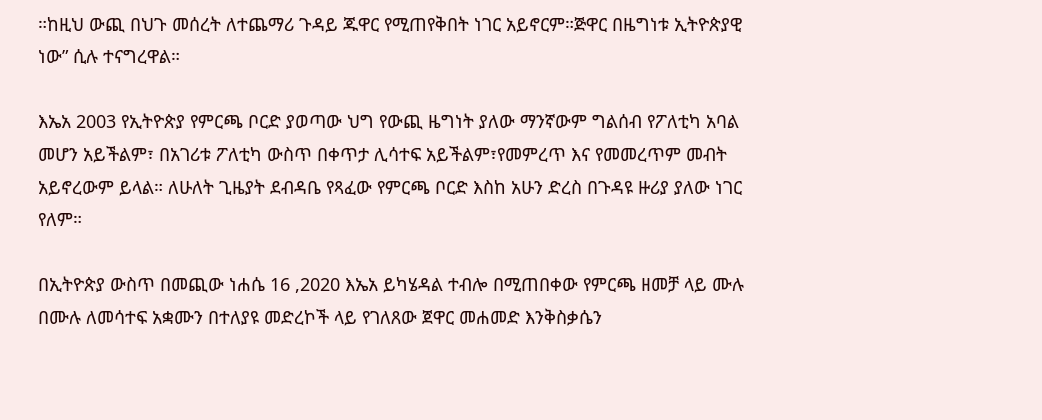።ከዚህ ውጪ በህጉ መሰረት ለተጨማሪ ጉዳይ ጁዋር የሚጠየቅበት ነገር አይኖርም።ጅዋር በዜግነቱ ኢትዮጵያዊ ነው” ሲሉ ተናግረዋል።

እኤአ 2003 የኢትዮጵያ የምርጫ ቦርድ ያወጣው ህግ የውጪ ዜግነት ያለው ማንኛውም ግልሰብ የፖለቲካ አባል መሆን አይችልም፣ በአገሪቱ ፖለቲካ ውስጥ በቀጥታ ሊሳተፍ አይችልም፣የመምረጥ እና የመመረጥም መብት አይኖረውም ይላል። ለሁለት ጊዜያት ደብዳቤ የጻፈው የምርጫ ቦርድ እስከ አሁን ድረስ በጉዳዩ ዙሪያ ያለው ነገር የለም።

በኢትዮጵያ ውስጥ በመጪው ነሐሴ 16 ,2020 እኤአ ይካሄዳል ተብሎ በሚጠበቀው የምርጫ ዘመቻ ላይ ሙሉ በሙሉ ለመሳተፍ አቋሙን በተለያዩ መድረኮች ላይ የገለጸው ጀዋር መሐመድ እንቅስቃሴን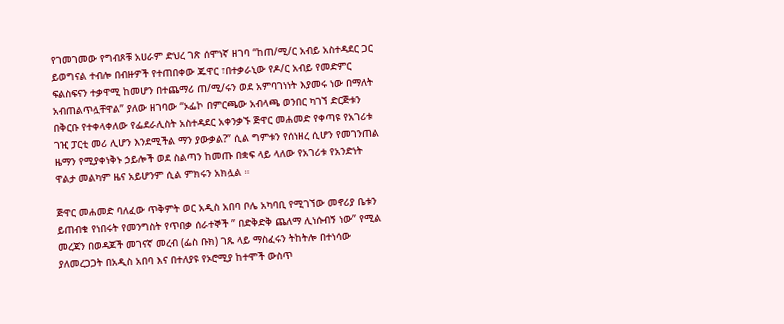የገመገመው የግብጾቹ አሀራም ድህረ ገጽ ሰሞነኛ ዘገባ “ከጠ/ሚ/ር አብይ አስተዳደር ጋር ይወግናል ተብሎ በብዙዎች የተጠበቀው ጁዋር ፣በተቃራኒው የዶ/ር አብይ የመድምር ፍልስፍናን ተቃዋሚ ከመሆን በተጨማሪ ጠ/ሚ/ሩን ወደ አምባገነነት እያመሩ ነው በማለት አብጠልጥሏቸዋል” ያለው ዘገባው “ኦፌኮ በምርጫው አብላጫ ወንበር ካገኘ ድርጅቱን በቅርቡ የተቀላቀለው የፌደራሊስት አስተዳደር አቀንቃኙ ጅዋር መሐመድ የቀጣዩ የአገሪቱ ገዢ ፓርቲ መሪ ሊሆን እንደሚችል ማን ያውቃል?” ሲል ግምቱን የሰነዘረ ሲሆን የመገንጠል ዜማን የሚያቀነቅኑ ኃይሎች ወደ ስልጣን ከመጡ በቋፍ ላይ ላለው የአገሪቱ የአንድነት ዋልታ መልካም ዜና አይሆንም ሲል ምክሩን አክሏል ።

ጅዋር መሐመድ ባለፈው ጥቅምት ወር አዲስ አበባ ቦሌ አካባቢ የሚገኘው መኖሪያ ቤቱን ይጠብቁ የነበሩት የመንግስት የጥበቃ ሰራተኞች ” በድቅድቅ ጨለማ ሊነሱብኝ ነው” የሚል መረጃን በወዳጆች መገናኛ መረብ (ፌስ ቡክ) ገጹ ላይ ማስፈሩን ትከትሎ በተነሳው ያለመረጋጋት በአዲስ አበባ እና በተለያዩ የኦሮሚያ ከተሞች ውስጥ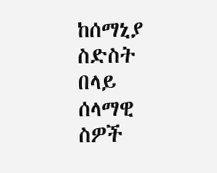ከሰማኒያ ስድስት በላይ ሰላማዊ ስዎች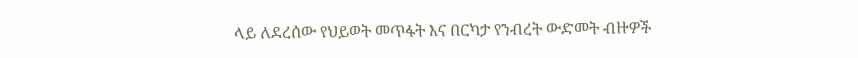ላይ ለደረሰው የህይወት መጥፋት እና በርካታ የንብረት ውድመት ብዙዎች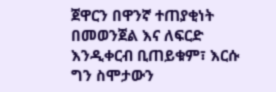ጀዋርን በዋንኛ ተጠያቂነት በመወንጀል እና ለፍርድ እንዲቀርብ ቢጠይቁም፣ እርሱ ግን ስሞታውን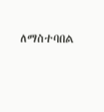ለማስተባበል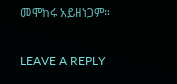መሞከሩ አይዘነጋም።

LEAVE A REPLY